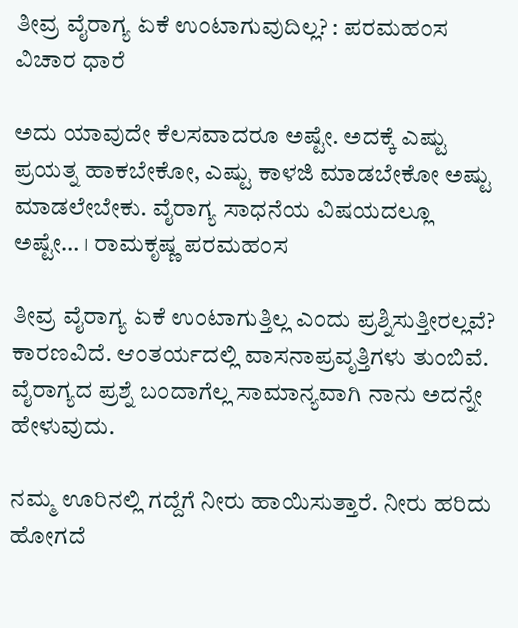ತೀವ್ರ ವೈರಾಗ್ಯ ಏಕೆ ಉಂಟಾಗುವುದಿಲ್ಲ? : ಪರಮಹಂಸ ವಿಚಾರ ಧಾರೆ

ಅದು ಯಾವುದೇ ಕೆಲಸವಾದರೂ ಅಷ್ಟೇ. ಅದಕ್ಕೆ ಎಷ್ಟು ಪ್ರಯತ್ನ ಹಾಕಬೇಕೋ, ಎಷ್ಟು ಕಾಳಜಿ ಮಾಡಬೇಕೋ ಅಷ್ಟು ಮಾಡಲೇಬೇಕು. ವೈರಾಗ್ಯ ಸಾಧನೆಯ ವಿಷಯದಲ್ಲೂ ಅಷ್ಟೇ… । ರಾಮಕೃಷ್ಣ ಪರಮಹಂಸ

ತೀವ್ರ ವೈರಾಗ್ಯ ಏಕೆ ಉಂಟಾಗುತ್ತಿಲ್ಲ ಎಂದು ಪ್ರಶ್ನಿಸುತ್ತೀರಲ್ಲವೆ? ಕಾರಣವಿದೆ. ಆಂತರ್ಯದಲ್ಲಿ ವಾಸನಾಪ್ರವೃತ್ತಿಗಳು ತುಂಬಿವೆ. ವೈರಾಗ್ಯದ ಪ್ರಶ್ನೆ ಬಂದಾಗೆಲ್ಲ ಸಾಮಾನ್ಯವಾಗಿ ನಾನು ಅದನ್ನೇ ಹೇಳುವುದು.

ನಮ್ಮ ಊರಿನಲ್ಲಿ ಗದ್ದೆಗೆ ನೀರು ಹಾಯಿಸುತ್ತಾರೆ. ನೀರು ಹರಿದು ಹೋಗದೆ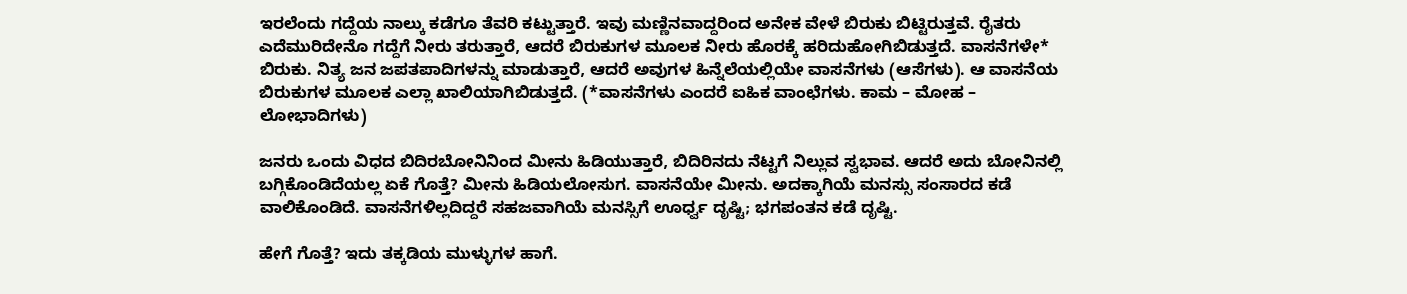ಇರಲೆಂದು ಗದ್ದೆಯ ನಾಲ್ಕು ಕಡೆಗೂ ತೆವರಿ ಕಟ್ಟುತ್ತಾರೆ. ಇವು ಮಣ್ಣಿನವಾದ್ದರಿಂದ ಅನೇಕ ವೇಳೆ ಬಿರುಕು ಬಿಟ್ಟಿರುತ್ತವೆ. ರೈತರು ಎದೆಮುರಿದೇನೊ ಗದ್ದೆಗೆ ನೀರು ತರುತ್ತಾರೆ, ಆದರೆ ಬಿರುಕುಗಳ ಮೂಲಕ ನೀರು ಹೊರಕ್ಕೆ ಹರಿದುಹೋಗಿಬಿಡುತ್ತದೆ. ವಾಸನೆಗಳೇ* ಬಿರುಕು. ನಿತ್ಯ ಜನ ಜಪತಪಾದಿಗಳನ್ನು ಮಾಡುತ್ತಾರೆ, ಆದರೆ ಅವುಗಳ ಹಿನ್ನೆಲೆಯಲ್ಲಿಯೇ ವಾಸನೆಗಳು (ಆಸೆಗಳು). ಆ ವಾಸನೆಯ ಬಿರುಕುಗಳ ಮೂಲಕ ಎಲ್ಲಾ ಖಾಲಿಯಾಗಿಬಿಡುತ್ತದೆ. (*ವಾಸನೆಗಳು ಎಂದರೆ ಐಹಿಕ ವಾಂಛೆಗಳು. ಕಾಮ – ಮೋಹ – ಲೋಭಾದಿಗಳು)

ಜನರು ಒಂದು ವಿಧದ ಬಿದಿರಬೋನಿನಿಂದ ಮೀನು ಹಿಡಿಯುತ್ತಾರೆ, ಬಿದಿರಿನದು ನೆಟ್ಟಗೆ ನಿಲ್ಲುವ ಸ್ವಭಾವ. ಆದರೆ ಅದು ಬೋನಿನಲ್ಲಿ ಬಗ್ಗಿಕೊಂಡಿದೆಯಲ್ಲ ಏಕೆ ಗೊತ್ತೆ? ಮೀನು ಹಿಡಿಯಲೋಸುಗ. ವಾಸನೆಯೇ ಮೀನು. ಅದಕ್ಕಾಗಿಯೆ ಮನಸ್ಸು ಸಂಸಾರದ ಕಡೆ ವಾಲಿಕೊಂಡಿದೆ. ವಾಸನೆಗಳಿಲ್ಲದಿದ್ದರೆ ಸಹಜವಾಗಿಯೆ ಮನಸ್ಸಿಗೆ ಊರ್ಧ್ವ ದೃಷ್ಟಿ; ಭಗಪಂತನ ಕಡೆ ದೃಷ್ಟಿ.

ಹೇಗೆ ಗೊತ್ತೆ? ಇದು ತಕ್ಕಡಿಯ ಮುಳ್ಳುಗಳ ಹಾಗೆ.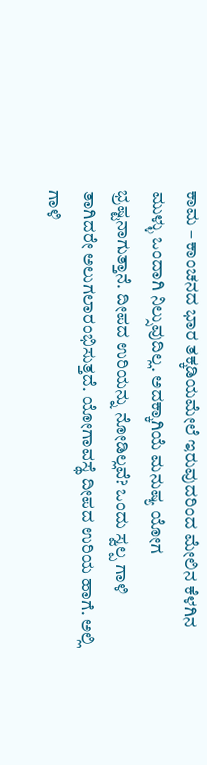ಕಾಮ – ಕಾಂಚನದ ಭಾರ ತಕ್ಕಡಿಯಮೇಲೆ ಇರುವುದರಿಂದ ಮೇಲಿನ ಕೆಳಗಿನ ಮುಳ್ಳು ಒಂದಾಗಿ ನಿಲ್ಸುವುದಿಲ್ಲ. ಅದಕ್ಕಾಗಿಯೆ ಮನುಷ್ಯ ಯೋಗ ಭ್ರಷ್ಟನಾಗುತ್ತಾನೆ. ದೀಪದ ಉರಿಯನ್ನು ನೋಡಿಲ್ಲವೆ? ಒಂದು ಸ್ವಲ್ಪ ಗಾಳಿ ತಾಗಿದರೇ ಅಲುಗಲಾರಂಭಿಸುತ್ತದೆ. ಯೋಗಾವಸ್ಥೆ ದೀಪದ ಉರಿಯ ಹಾಗೆ. ಅಲ್ಲಿ ಗಾಳಿ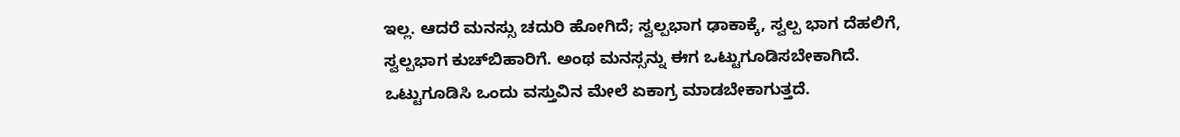ಇಲ್ಲ. ಆದರೆ ಮನಸ್ಸು ಚದುರಿ ಹೋಗಿದೆ; ಸ್ವಲ್ಪಭಾಗ ಢಾಕಾಕ್ಕೆ, ಸ್ವಲ್ಪ ಭಾಗ ದೆಹಲಿಗೆ, ಸ್ವಲ್ಪಭಾಗ ಕುಚ್‌ಬಿಹಾರಿಗೆ. ಅಂಥ ಮನಸ್ಸನ್ನು ಈಗ ಒಟ್ಟುಗೂಡಿಸಬೇಕಾಗಿದೆ. ಒಟ್ಟುಗೂಡಿಸಿ ಒಂದು ವಸ್ತುವಿನ ಮೇಲೆ ಏಕಾಗ್ರ ಮಾಡಬೇಕಾಗುತ್ತದೆ.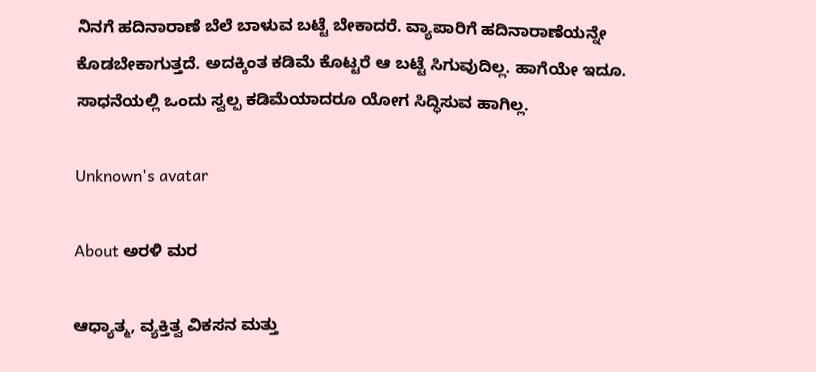ನಿನಗೆ ಹದಿನಾರಾಣೆ ಬೆಲೆ ಬಾಳುವ ಬಟ್ಟೆ ಬೇಕಾದರೆ. ವ್ಯಾಪಾರಿಗೆ ಹದಿನಾರಾಣೆಯನ್ನೇ ಕೊಡಬೇಕಾಗುತ್ತದೆ. ಅದಕ್ಕಿಂತ ಕಡಿಮೆ ಕೊಟ್ಟರೆ ಆ ಬಟ್ಟೆ ಸಿಗುವುದಿಲ್ಲ. ಹಾಗೆಯೇ ಇದೂ. ಸಾಧನೆಯಲ್ಲಿ ಒಂದು ಸ್ವಲ್ಪ ಕಡಿಮೆಯಾದರೂ ಯೋಗ ಸಿದ್ಧಿಸುವ ಹಾಗಿಲ್ಲ.

Unknown's avatar

About ಅರಳಿ ಮರ

ಆಧ್ಯಾತ್ಮ, ವ್ಯಕ್ತಿತ್ವ ವಿಕಸನ ಮತ್ತು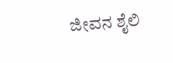ಜೀವನ ಶೈಲಿ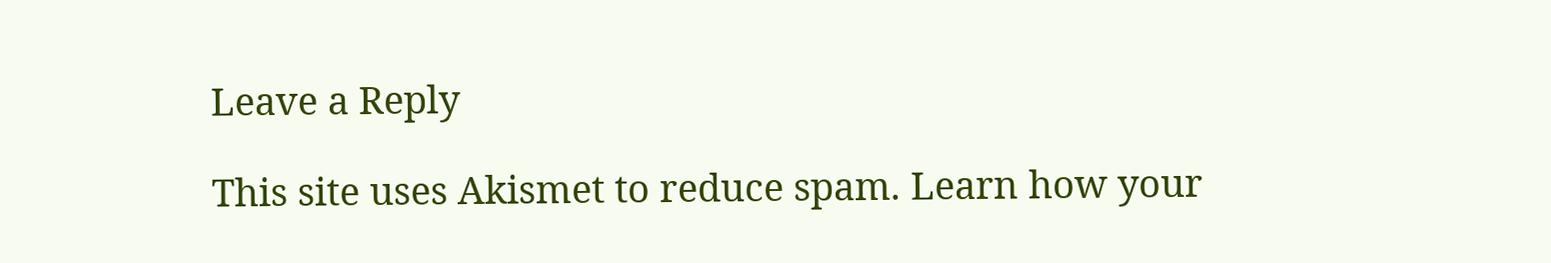Leave a Reply

This site uses Akismet to reduce spam. Learn how your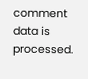comment data is processed.